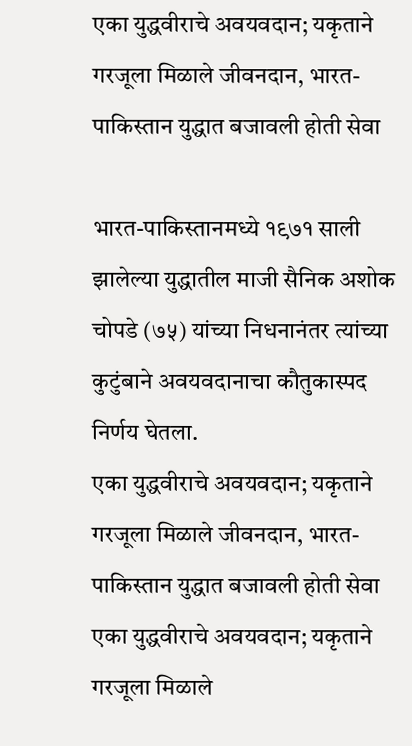एका युद्धवीराचे अवयवदान; यकृताने गरजूला मिळाले जीवनदान, भारत-पाकिस्तान युद्धात बजावली होती सेवा

भारत-पाकिस्तानमध्ये १९७१ साली झालेल्या युद्धातील माजी सैनिक अशोक चोपडे (७५) यांच्या निधनानंतर त्यांच्या कुटुंबाने अवयवदानाचा कौतुकास्पद निर्णय घेतला.
एका युद्धवीराचे अवयवदान; यकृताने गरजूला मिळाले जीवनदान, भारत-पाकिस्तान युद्धात बजावली होती सेवा
एका युद्धवीराचे अवयवदान; यकृताने गरजूला मिळाले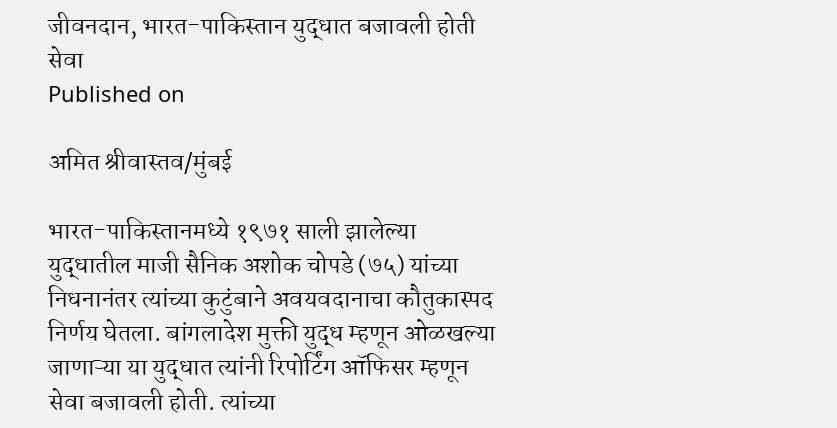जीवनदान, भारत-पाकिस्तान युद्धात बजावली होती सेवा
Published on

अमित श्रीवास्तव/मुंबई

भारत-पाकिस्तानमध्ये १९७१ साली झालेल्या युद्धातील माजी सैनिक अशोक चोपडे (७५) यांच्या निधनानंतर त्यांच्या कुटुंबाने अवयवदानाचा कौतुकास्पद निर्णय घेतला. बांगलादेश मुक्ती युद्ध म्हणून ओळखल्या जाणाऱ्या या युद्धात त्यांनी रिपोर्टिंग ऑफिसर म्हणून सेवा बजावली होती. त्यांच्या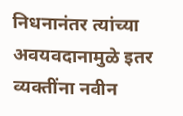निधनानंतर त्यांच्या अवयवदानामुळे इतर व्यक्तींना नवीन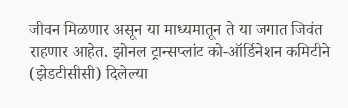जीवन मिळणार असून या माध्यमातून ते या जगात जिवंत राहणार आहेत. झोनल ट्रान्सप्लांट को-ऑर्डिनेशन कमिटीने (झेडटीसीसी) दिलेल्या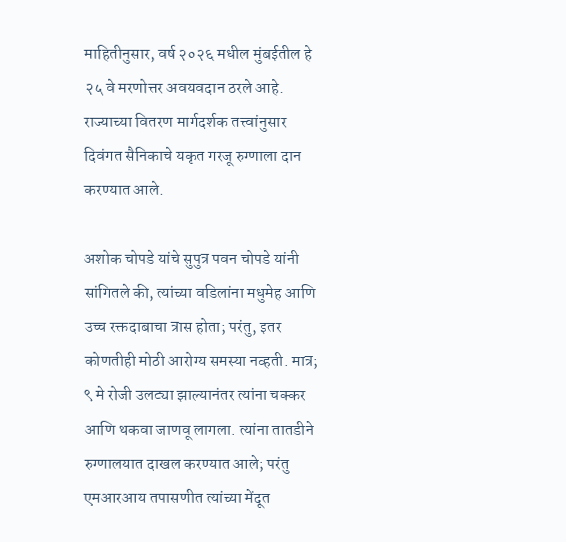माहितीनुसार, वर्ष २०२६ मधील मुंबईतील हे २५ वे मरणोत्तर अवयवदान ठरले आहे. राज्याच्या वितरण मार्गदर्शक तत्त्वांनुसार दिवंगत सैनिकाचे यकृत गरजू रुग्णाला दान करण्यात आले.

अशोक चोपडे यांचे सुपुत्र पवन चोपडे यांनी सांगितले की, त्यांच्या वडिलांना मधुमेह आणि उच्च रक्तदाबाचा त्रास होता; परंतु, इतर कोणतीही मोठी आरोग्य समस्या नव्हती. मात्र; ९ मे रोजी उलट्या झाल्यानंतर त्यांना चक्कर आणि थकवा जाणवू लागला. त्यांना तातडीने रुग्णालयात दाखल करण्यात आले; परंतु एमआरआय तपासणीत त्यांच्या मेंदूत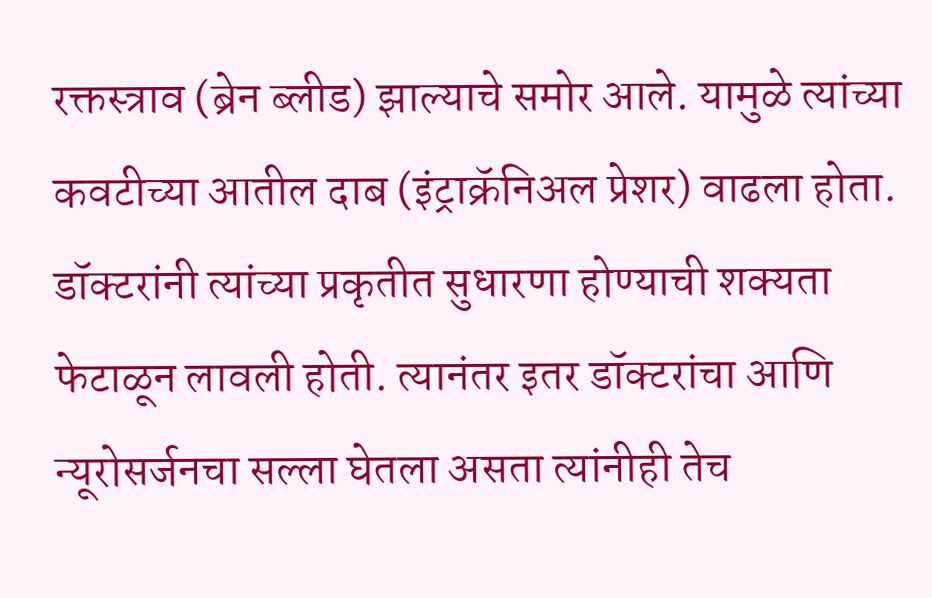रक्तस्त्राव (ब्रेन ब्लीड) झाल्याचे समोर आले. यामुळे त्यांच्या कवटीच्या आतील दाब (इंट्राक्रॅनिअल प्रेशर) वाढला होता. डॉक्टरांनी त्यांच्या प्रकृतीत सुधारणा होण्याची शक्यता फेटाळून लावली होती. त्यानंतर इतर डॉक्टरांचा आणि न्यूरोसर्जनचा सल्ला घेतला असता त्यांनीही तेच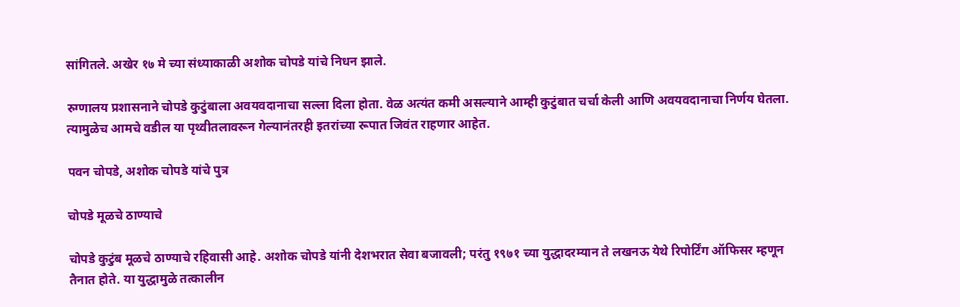सांगितले. अखेर १७ मे च्या संध्याकाळी अशोक चोपडे यांचे निधन झाले.

रुग्णालय प्रशासनाने चोपडे कुटुंबाला अवयवदानाचा सल्ला दिला होता. वेळ अत्यंत कमी असल्याने आम्ही कुटुंबात चर्चा केली आणि अवयवदानाचा निर्णय घेतला. त्यामुळेच आमचे वडील या पृथ्वीतलावरून गेल्यानंतरही इतरांच्या रूपात जिवंत राहणार आहेत.

पवन चोपडे, अशोक चोपडे यांचे पुत्र

चोपडे मूळचे ठाण्याचे

चोपडे कुटुंब मूळचे ठाण्याचे रहिवासी आहे. अशोक चोपडे यांनी देशभरात सेवा बजावली; परंतु १९७१ च्या युद्धादरम्यान ते लखनऊ येथे रिपोर्टिंग ऑफिसर म्हणून तैनात होते. या युद्धामुळे तत्कालीन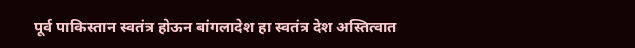पूर्व पाकिस्तान स्वतंत्र होऊन बांगलादेश हा स्वतंत्र देश अस्तित्वात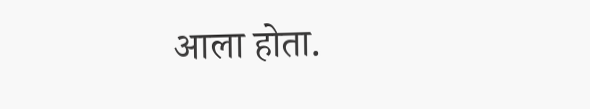आला होता.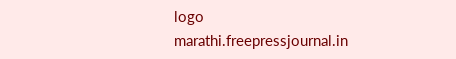logo
marathi.freepressjournal.in